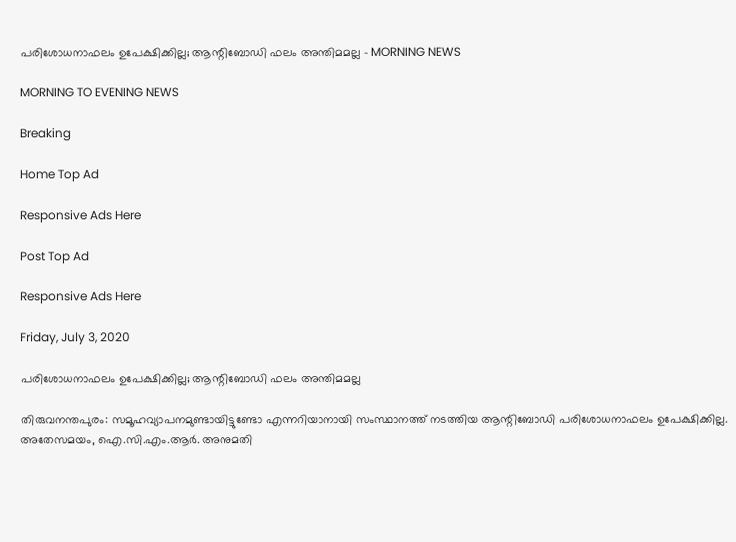പരിശോധനാഫലം ഉപേക്ഷിക്കില്ല; ആന്റിബോഡി ഫലം അന്തിമമല്ല - MORNING NEWS

MORNING TO EVENING NEWS

Breaking

Home Top Ad

Responsive Ads Here

Post Top Ad

Responsive Ads Here

Friday, July 3, 2020

പരിശോധനാഫലം ഉപേക്ഷിക്കില്ല; ആന്റിബോഡി ഫലം അന്തിമമല്ല

തിരുവനന്തപുരം: സമൂഹവ്യാപനമുണ്ടായിട്ടുണ്ടോ എന്നറിയാനായി സംസ്ഥാനത്ത് നടത്തിയ ആന്റിബോഡി പരിശോധനാഫലം ഉപേക്ഷിക്കില്ല. അതേസമയം, ഐ.സി.എം.ആർ. അനുമതി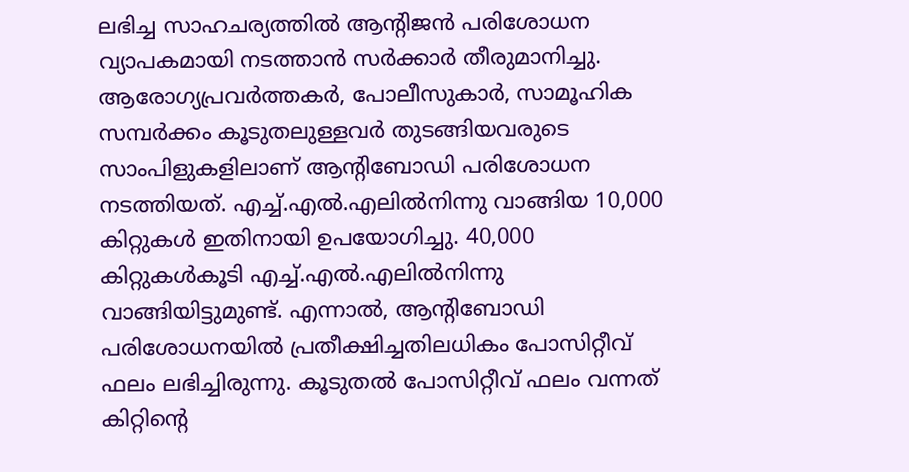ലഭിച്ച സാഹചര്യത്തിൽ ആന്റിജൻ പരിശോധന വ്യാപകമായി നടത്താൻ സർക്കാർ തീരുമാനിച്ചു. ആരോഗ്യപ്രവർത്തകർ, പോലീസുകാർ, സാമൂഹിക സമ്പർക്കം കൂടുതലുള്ളവർ തുടങ്ങിയവരുടെ സാംപിളുകളിലാണ് ആന്റിബോഡി പരിശോധന നടത്തിയത്. എച്ച്.എൽ.എലിൽനിന്നു വാങ്ങിയ 10,000 കിറ്റുകൾ ഇതിനായി ഉപയോഗിച്ചു. 40,000 കിറ്റുകൾകൂടി എച്ച്.എൽ.എലിൽനിന്നു വാങ്ങിയിട്ടുമുണ്ട്. എന്നാൽ, ആന്റിബോഡി പരിശോധനയിൽ പ്രതീക്ഷിച്ചതിലധികം പോസിറ്റീവ് ഫലം ലഭിച്ചിരുന്നു. കൂടുതൽ പോസിറ്റീവ് ഫലം വന്നത് കിറ്റിന്റെ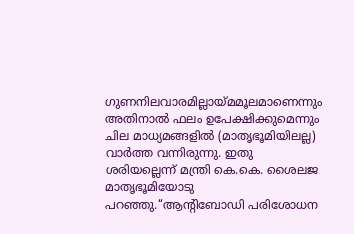ഗുണനിലവാരമില്ലായ്മമൂലമാണെന്നും അതിനാൽ ഫലം ഉപേക്ഷിക്കുമെന്നും ചില മാധ്യമങ്ങളിൽ (മാതൃഭൂമിയിലല്ല) വാർത്ത വന്നിരുന്നു. ഇതു ശരിയല്ലെന്ന് മന്ത്രി കെ.കെ. ശൈലജ മാതൃഭൂമിയോടു പറഞ്ഞു.‘‘ആന്റിബോഡി പരിശോധന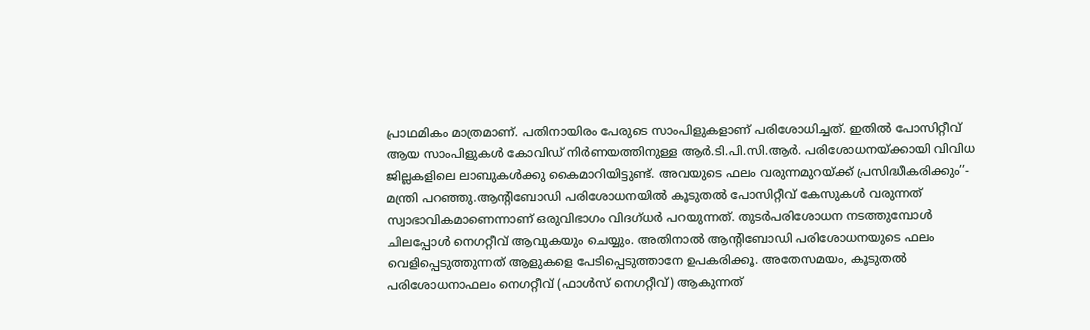പ്രാഥമികം മാത്രമാണ്. പതിനായിരം പേരുടെ സാംപിളുകളാണ് പരിശോധിച്ചത്. ഇതിൽ പോസിറ്റീവ് ആയ സാംപിളുകൾ കോവിഡ് നിർണയത്തിനുള്ള ആർ.ടി.പി.സി.ആർ. പരിശോധനയ്ക്കായി വിവിധ ജില്ലകളിലെ ലാബുകൾക്കു കൈമാറിയിട്ടുണ്ട്. അവയുടെ ഫലം വരുന്നമുറയ്ക്ക് പ്രസിദ്ധീകരിക്കും’’- മന്ത്രി പറഞ്ഞു.ആന്റിബോഡി പരിശോധനയിൽ കൂടുതൽ പോസിറ്റീവ് കേസുകൾ വരുന്നത് സ്വാഭാവികമാണെന്നാണ് ഒരുവിഭാഗം വിദഗ്‌ധർ പറയുന്നത്. തുടർപരിശോധന നടത്തുമ്പോൾ ചിലപ്പോൾ നെഗറ്റീവ് ആവുകയും ചെയ്യും. അതിനാൽ ആന്റിബോഡി പരിശോധനയുടെ ഫലം വെളിപ്പെടുത്തുന്നത് ആളുകളെ പേടിപ്പെടുത്താനേ ഉപകരിക്കൂ. അതേസമയം, കൂടുതൽ പരിശോധനാഫലം നെഗറ്റീവ് (ഫാൾസ് നെഗറ്റീവ്) ആകുന്നത്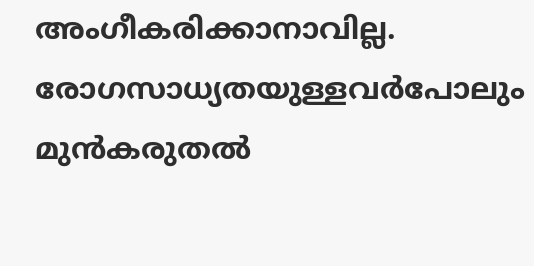അംഗീകരിക്കാനാവില്ല. രോഗസാധ്യതയുള്ളവർപോലും മുൻകരുതൽ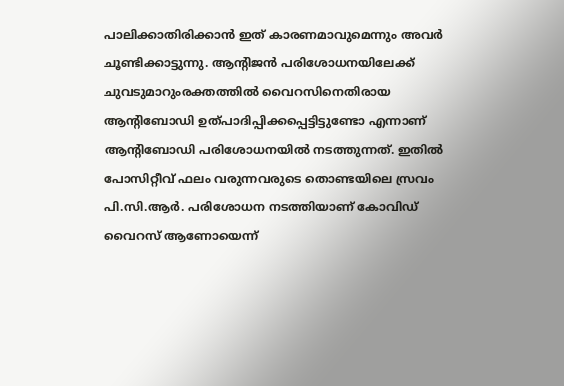പാലിക്കാതിരിക്കാൻ ഇത് കാരണമാവുമെന്നും അവർ ചൂണ്ടിക്കാട്ടുന്നു. ആന്റിജൻ പരിശോധനയിലേക്ക് ചുവടുമാറുംരക്തത്തിൽ വൈറസിനെതിരായ ആന്റിബോഡി ഉത്‌പാദിപ്പിക്കപ്പെട്ടിട്ടുണ്ടോ എന്നാണ് ആന്റിബോഡി പരിശോധനയിൽ നടത്തുന്നത്. ഇതിൽ പോസിറ്റീവ് ഫലം വരുന്നവരുടെ തൊണ്ടയിലെ സ്രവം പി.സി.ആർ. പരിശോധന നടത്തിയാണ് കോവിഡ് വൈറസ് ആണോയെന്ന്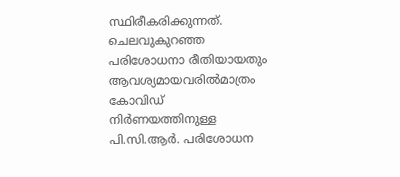സ്ഥിരീകരിക്കുന്നത്. ചെലവുകുറഞ്ഞ പരിശോധനാ രീതിയായതും ആവശ്യമായവരിൽമാത്രം കോവിഡ് നിർണയത്തിനുള്ള പി.സി.ആർ. പരിശോധന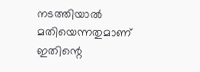നടത്തിയാൽ മതിയെന്നതുമാണ് ഇതിന്റെ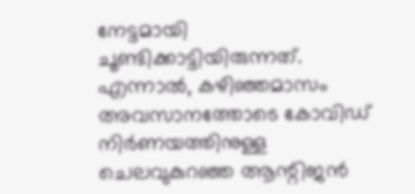നേട്ടമായി ചൂണ്ടിക്കാട്ടിയിരുന്നത്. എന്നാൽ, കഴിഞ്ഞമാസം അവസാനത്തോടെ കോവിഡ് നിർണയത്തിനുള്ള ചെലവുകുറഞ്ഞ ആന്റിജൻ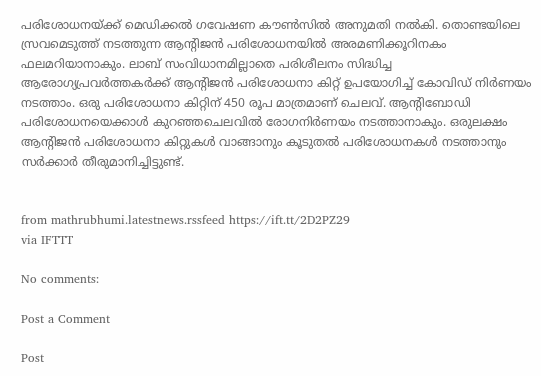പരിശോധനയ്ക്ക് മെഡിക്കൽ ഗവേഷണ കൗൺസിൽ അനുമതി നൽകി. തൊണ്ടയിലെ സ്രവമെടുത്ത് നടത്തുന്ന ആന്റിജൻ പരിശോധനയിൽ അരമണിക്കൂറിനകം ഫലമറിയാനാകും. ലാബ് സംവിധാനമില്ലാതെ പരിശീലനം സിദ്ധിച്ച ആരോഗ്യപ്രവർത്തകർക്ക് ആന്റിജൻ പരിശോധനാ കിറ്റ് ഉപയോഗിച്ച് കോവിഡ് നിർണയം നടത്താം. ഒരു പരിശോധനാ കിറ്റിന് 450 രൂപ മാത്രമാണ് ചെലവ്. ആന്റിബോഡി പരിശോധനയെക്കാൾ കുറഞ്ഞചെലവിൽ രോഗനിർണയം നടത്താനാകും. ഒരുലക്ഷം ആന്റിജൻ പരിശോധനാ കിറ്റുകൾ വാങ്ങാനും കൂടുതൽ പരിശോധനകൾ നടത്താനും സർക്കാർ തീരുമാനിച്ചിട്ടുണ്ട്.


from mathrubhumi.latestnews.rssfeed https://ift.tt/2D2PZ29
via IFTTT

No comments:

Post a Comment

Post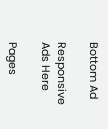Bottom Ad

Responsive Ads Here

Pages